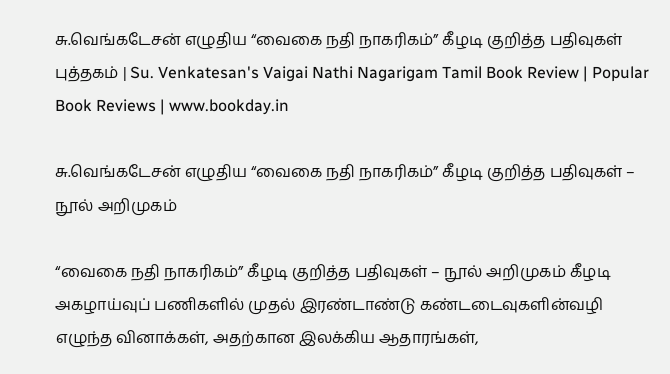சு.வெங்கடேசன் எழுதிய “வைகை நதி நாகரிகம்” கீழடி குறித்த பதிவுகள் புத்தகம் | Su. Venkatesan's Vaigai Nathi Nagarigam Tamil Book Review | Popular Book Reviews | www.bookday.in

சு.வெங்கடேசன் எழுதிய “வைகை நதி நாகரிகம்” கீழடி குறித்த பதிவுகள் – நூல் அறிமுகம்

“வைகை நதி நாகரிகம்” கீழடி குறித்த பதிவுகள் – நூல் அறிமுகம் கீழடி அகழாய்வுப் பணிகளில் முதல் இரண்டாண்டு கண்டடைவுகளின்வழி எழுந்த வினாக்கள், அதற்கான இலக்கிய ஆதாரங்கள்,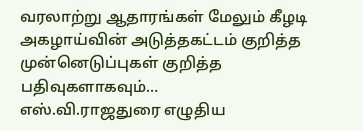வரலாற்று ஆதாரங்கள் மேலும் கீழடி அகழாய்வின் அடுத்தகட்டம் குறித்த முன்னெடுப்புகள் குறித்த பதிவுகளாகவும்…
எஸ்.வி.ராஜதுரை எழுதிய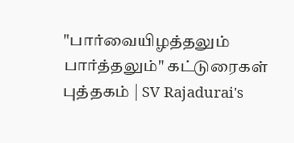"பார்வையிழத்தலும் பார்த்தலும்" கட்டுரைகள் புத்தகம் | SV Rajadurai's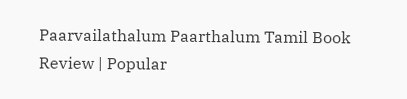Paarvailathalum Paarthalum Tamil Book Review | Popular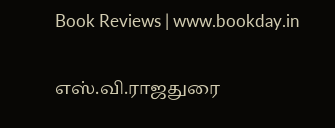Book Reviews | www.bookday.in

எஸ்.வி.ராஜதுரை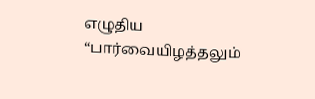எழுதிய “பார்வையிழத்தலும்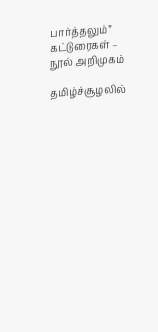பார்த்தலும்” கட்டுரைகள் – நூல் அறிமுகம்

தமிழ்ச்சூழலில்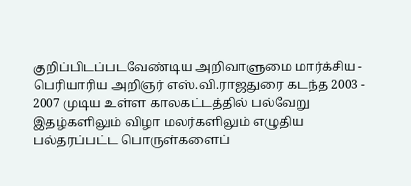குறிப்பிடப்படவேண்டிய அறிவாளுமை மார்க்சிய - பெரியாரிய அறிஞர் எஸ்.வி.ராஜதுரை கடந்த 2003 - 2007 முடிய உள்ள காலகட்டத்தில் பல்வேறு இதழ்களிலும் விழா மலர்களிலும் எழுதிய பல்தரப்பட்ட பொருள்களைப்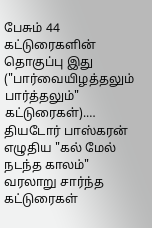பேசும் 44 கட்டுரைகளின் தொகுப்பு இது ("பார்வையிழத்தலும் பார்த்தலும்" கட்டுரைகள்).…
தியடோர் பாஸ்கரன் எழுதிய "கல் மேல் நடந்த காலம்" வரலாறு சார்ந்த கட்டுரைகள்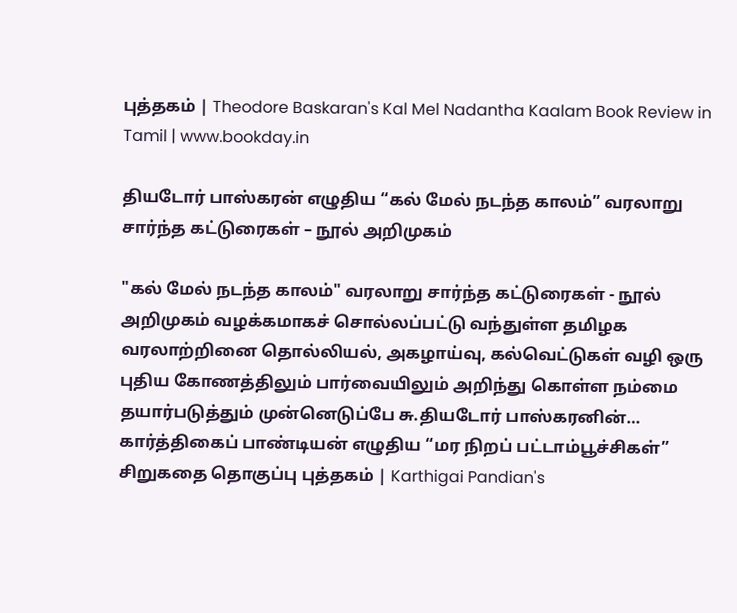புத்தகம் | Theodore Baskaran's Kal Mel Nadantha Kaalam Book Review in Tamil | www.bookday.in

தியடோர் பாஸ்கரன் எழுதிய “கல் மேல் நடந்த காலம்” வரலாறு சார்ந்த கட்டுரைகள் – நூல் அறிமுகம்

"கல் மேல் நடந்த காலம்" வரலாறு சார்ந்த கட்டுரைகள் - நூல் அறிமுகம் வழக்கமாகச் சொல்லப்பட்டு வந்துள்ள தமிழக வரலாற்றினை தொல்லியல், அகழாய்வு, கல்வெட்டுகள் வழி ஒரு புதிய கோணத்திலும் பார்வையிலும் அறிந்து கொள்ள நம்மை தயார்படுத்தும் முன்னெடுப்பே சு.தியடோர் பாஸ்கரனின்…
கார்த்திகைப் பாண்டியன் எழுதிய “மர நிறப் பட்டாம்பூச்சிகள்” சிறுகதை தொகுப்பு புத்தகம் | Karthigai Pandian's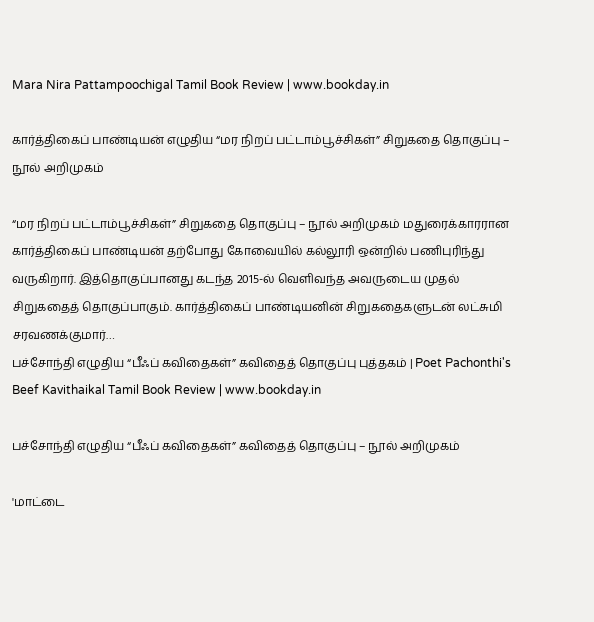Mara Nira Pattampoochigal Tamil Book Review | www.bookday.in

கார்த்திகைப் பாண்டியன் எழுதிய “மர நிறப் பட்டாம்பூச்சிகள்” சிறுகதை தொகுப்பு – நூல் அறிமுகம்

“மர நிறப் பட்டாம்பூச்சிகள்” சிறுகதை தொகுப்பு – நூல் அறிமுகம் மதுரைக்காரரான கார்த்திகைப் பாண்டியன் தற்போது கோவையில் கல்லூரி ஒன்றில் பணிபுரிந்து வருகிறார். இத்தொகுப்பானது கடந்த 2015-ல் வெளிவந்த அவருடைய முதல் சிறுகதைத் தொகுப்பாகும். கார்த்திகைப் பாண்டியனின் சிறுகதைகளுடன் லட்சுமி சரவணக்குமார்…
பச்சோந்தி எழுதிய “பீஃப் கவிதைகள்” கவிதைத் தொகுப்பு புத்தகம் | Poet Pachonthi's Beef Kavithaikal Tamil Book Review | www.bookday.in

பச்சோந்தி எழுதிய “பீஃப் கவிதைகள்” கவிதைத் தொகுப்பு – நூல் அறிமுகம்

'மாட்டை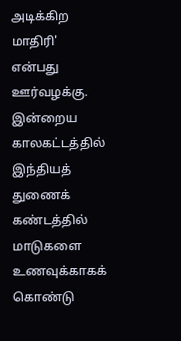அடிக்கிற மாதிரி' என்பது ஊர்வழக்கு. இன்றைய காலகட்டத்தில் இந்தியத் துணைக் கண்டத்தில் மாடுகளை உணவுக்காகக் கொண்டு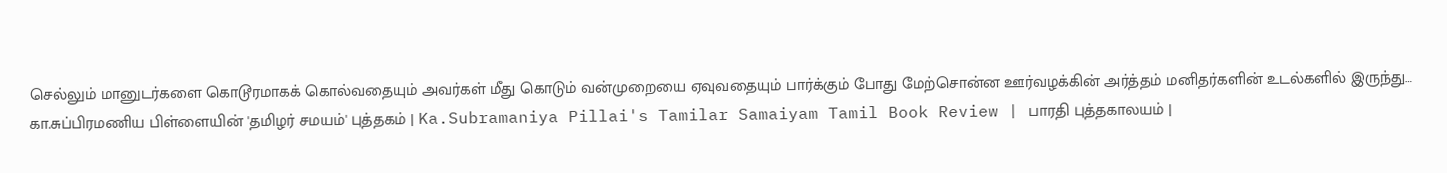செல்லும் மானுடர்களை கொடூரமாகக் கொல்வதையும் அவர்கள் மீது கொடும் வன்முறையை ஏவுவதையும் பார்க்கும் போது மேற்சொன்ன ஊர்வழக்கின் அர்த்தம் மனிதர்களின் உடல்களில் இருந்து…
கா.சுப்பிரமணிய பிள்ளையின் 'தமிழர் சமயம்' புத்தகம் | Ka.Subramaniya Pillai's Tamilar Samaiyam Tamil Book Review | பாரதி புத்தகாலயம் |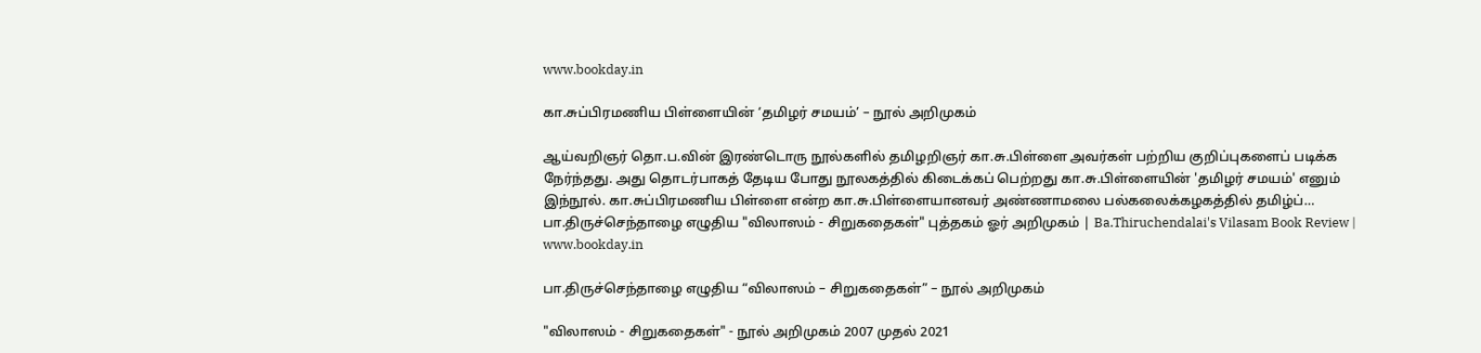www.bookday.in

கா.சுப்பிரமணிய பிள்ளையின் ‘தமிழர் சமயம்’ – நூல் அறிமுகம்

ஆய்வறிஞர் தொ.ப.வின் இரண்டொரு நூல்களில் தமிழறிஞர் கா.சு.பிள்ளை அவர்கள் பற்றிய குறிப்புகளைப் படிக்க நேர்ந்தது. அது தொடர்பாகத் தேடிய போது நூலகத்தில் கிடைக்கப் பெற்றது கா.சு.பிள்ளையின் 'தமிழர் சமயம்' எனும் இந்நூல். கா.சுப்பிரமணிய பிள்ளை என்ற கா.சு.பிள்ளையானவர் அண்ணாமலை பல்கலைக்கழகத்தில் தமிழ்ப்…
பா.திருச்செந்தாழை எழுதிய "விலாஸம் - சிறுகதைகள்" புத்தகம் ஓர் அறிமுகம் | Ba.Thiruchendalai's Vilasam Book Review | www.bookday.in

பா.திருச்செந்தாழை எழுதிய “விலாஸம் – சிறுகதைகள்” – நூல் அறிமுகம்

"விலாஸம் - சிறுகதைகள்" - நூல் அறிமுகம் 2007 முதல் 2021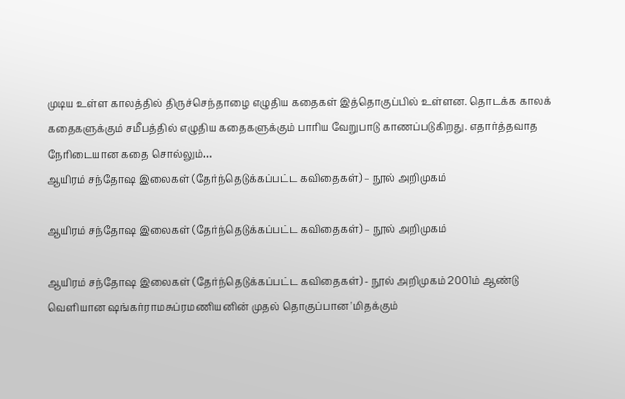முடிய உள்ள காலத்தில் திருச்செந்தாழை எழுதிய கதைகள் இத்தொகுப்பில் உள்ளன. தொடக்க காலக் கதைகளுக்கும் சமீபத்தில் எழுதிய கதைகளுக்கும் பாரிய வேறுபாடு காணப்படுகிறது. எதார்த்தவாத நேரிடையான கதை சொல்லும்…
ஆயிரம் சந்தோஷ இலைகள் (தேர்ந்தெடுக்கப்பட்ட கவிதைகள்) – நூல் அறிமுகம்

ஆயிரம் சந்தோஷ இலைகள் (தேர்ந்தெடுக்கப்பட்ட கவிதைகள்) – நூல் அறிமுகம்

ஆயிரம் சந்தோஷ இலைகள் (தேர்ந்தெடுக்கப்பட்ட கவிதைகள்) - நூல் அறிமுகம் 2001ம் ஆண்டு வெளியான ஷங்கர்ராமசுப்ரமணியனின் முதல் தொகுப்பான 'மிதக்கும்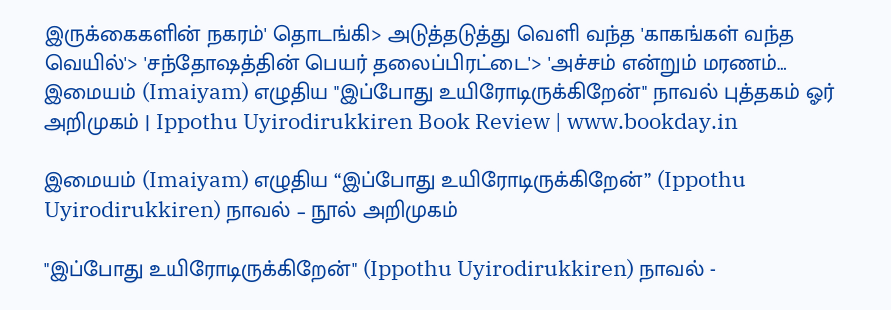இருக்கைகளின் நகரம்' தொடங்கி> அடுத்தடுத்து வெளி வந்த 'காகங்கள் வந்த வெயில்'> 'சந்தோஷத்தின் பெயர் தலைப்பிரட்டை'> 'அச்சம் என்றும் மரணம்…
இமையம் (Imaiyam) எழுதிய "இப்போது உயிரோடிருக்கிறேன்" நாவல் புத்தகம் ஓர் அறிமுகம் | Ippothu Uyirodirukkiren Book Review | www.bookday.in

இமையம் (Imaiyam) எழுதிய “இப்போது உயிரோடிருக்கிறேன்” (Ippothu Uyirodirukkiren) நாவல் – நூல் அறிமுகம்

"இப்போது உயிரோடிருக்கிறேன்" (Ippothu Uyirodirukkiren) நாவல் -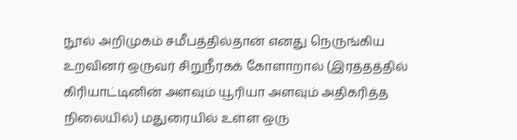நூல் அறிமுகம் சமீபத்தில்தான் எனது நெருங்கிய உறவினர் ஒருவர் சிறுநீரகக் கோளாறால் (இரத்தத்தில் கிரியாட்டினின் அளவும் யூரியா அளவும் அதிகரித்த நிலையில்) மதுரையில் உள்ள ஒரு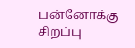பன்னோக்கு சிறப்பு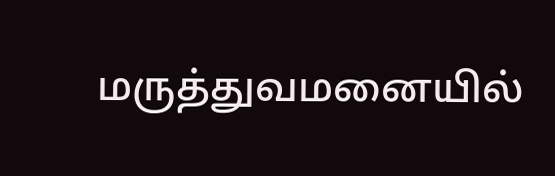மருத்துவமனையில்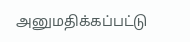அனுமதிக்கப்பட்டு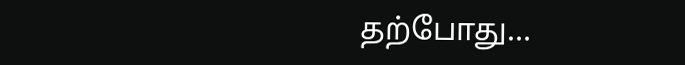தற்போது…